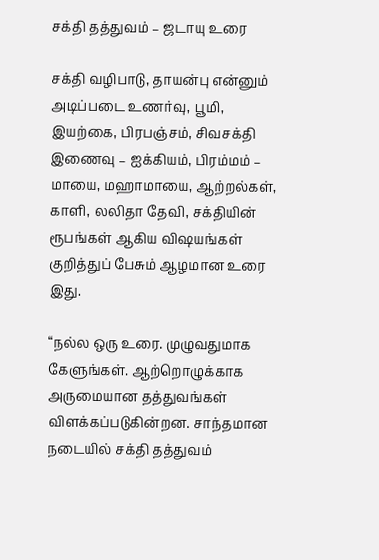சக்தி தத்துவம் – ஜடாயு உரை

சக்தி வழிபாடு, தாயன்பு என்னும் அடிப்படை உணர்வு, பூமி, இயற்கை, பிரபஞ்சம், சிவசக்தி இணைவு – ஐக்கியம், பிரம்மம் – மாயை, மஹாமாயை, ஆற்றல்கள், காளி, லலிதா தேவி, சக்தியின் ரூபங்கள் ஆகிய விஷயங்கள் குறித்துப் பேசும் ஆழமான உரை இது.

“நல்ல ஒரு உரை. முழுவதுமாக கேளுங்கள். ஆற்றொழுக்காக அருமையான தத்துவங்கள் விளக்கப்படுகின்றன. சாந்தமான நடையில் சக்தி தத்துவம்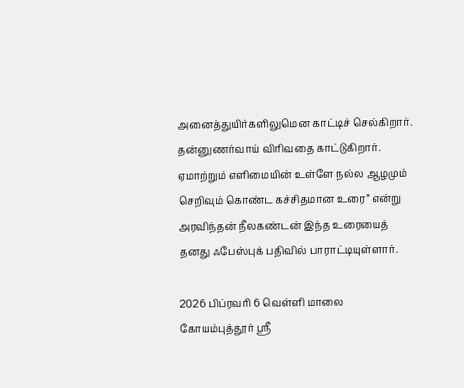அனைத்துயிர்களிலுமென காட்டிச் செல்கிறார். தன்னுணர்வாய் விரிவதை காட்டுகிறார். ஏமாற்றும் எளிமையின் உள்ளே நல்ல ஆழமும் செறிவும் கொண்ட கச்சிதமான உரை” என்று அரவிந்தன் நீலகண்டன் இந்த உரையைத் தனது ஃபேஸ்புக் பதிவில் பாராட்டியுள்ளார்.

2026 பிப்ரவரி 6 வெள்ளி மாலை கோயம்புத்தூர் ஶ்ரீ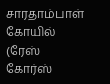சாரதாம்பாள் கோயில் (ரேஸ் கோர்ஸ்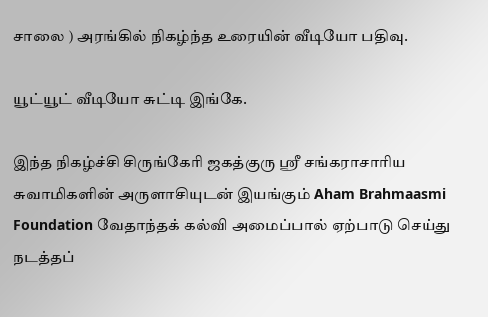சாலை ) அரங்கில் நிகழ்ந்த உரையின் வீடியோ பதிவு.

யூட்யூட் வீடியோ சுட்டி இங்கே.

இந்த நிகழ்ச்சி சிருங்கேரி ஜகத்குரு ஶ்ரீ சங்கராசாரிய சுவாமிகளின் அருளாசியுடன் இயங்கும் Aham Brahmaasmi Foundation வேதாந்தக் கல்வி அமைப்பால் ஏற்பாடு செய்து நடத்தப்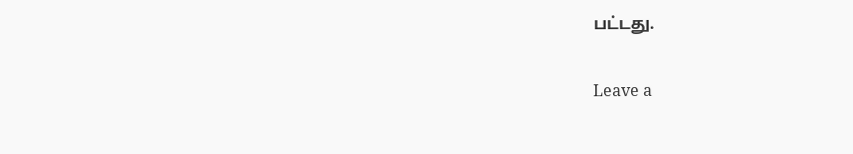பட்டது.

Leave a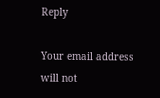Reply

Your email address will not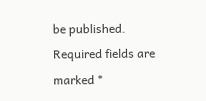be published. Required fields are marked *